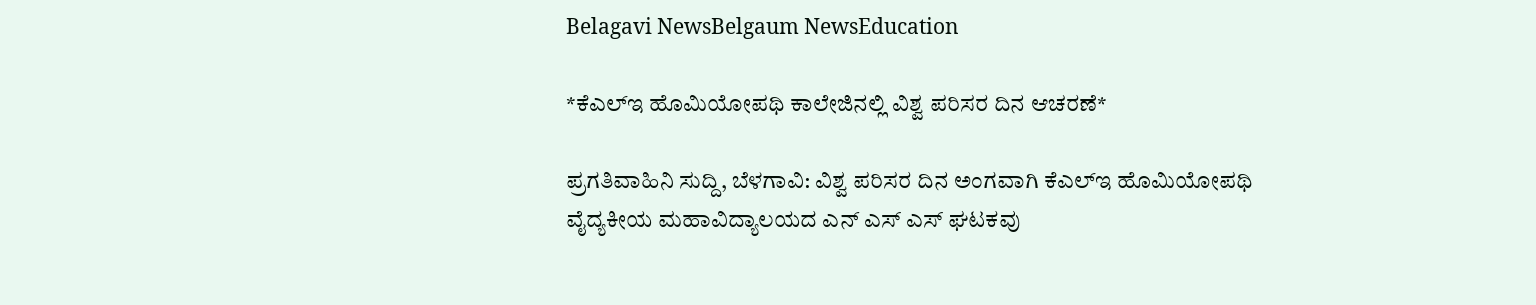Belagavi NewsBelgaum NewsEducation

*ಕೆಎಲ್ಇ ಹೊಮಿಯೋಪಥಿ ಕಾಲೇಜಿನಲ್ಲಿ ವಿಶ್ವ ಪರಿಸರ ದಿನ ಆಚರಣೆ*

ಪ್ರಗತಿವಾಹಿನಿ ಸುದ್ದಿ, ಬೆಳಗಾವಿ: ವಿಶ್ವ ಪರಿಸರ ದಿನ ಅಂಗವಾಗಿ ಕೆಎಲ್ಇ ಹೊಮಿಯೋಪಥಿ ವೈದ್ಯಕೀಯ ಮಹಾವಿದ್ಯಾಲಯದ ಎನ್ ಎಸ್ ಎಸ್ ಘಟಕವು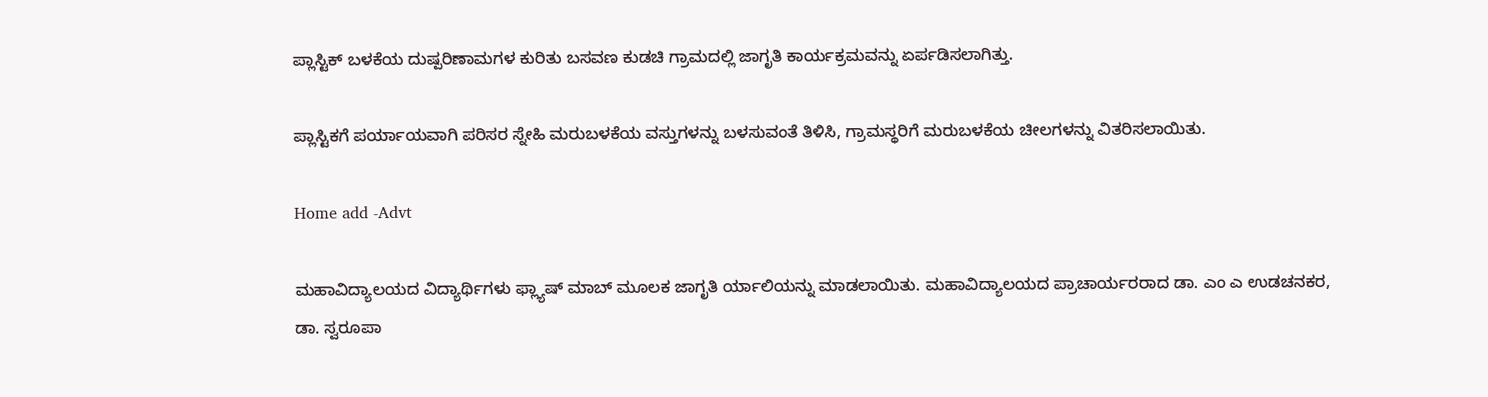ಪ್ಲಾಸ್ಟಿಕ್ ಬಳಕೆಯ ದುಷ್ಪರಿಣಾಮಗಳ ಕುರಿತು ಬಸವಣ ಕುಡಚಿ ಗ್ರಾಮದಲ್ಲಿ ಜಾಗೃತಿ ಕಾರ್ಯಕ್ರಮವನ್ನು ಏರ್ಪಡಿಸಲಾಗಿತ್ತು.

ಪ್ಲಾಸ್ಟಿಕಗೆ ಪರ್ಯಾಯವಾಗಿ ಪರಿಸರ ಸ್ನೇಹಿ ಮರುಬಳಕೆಯ ವಸ್ತುಗಳನ್ನು ಬಳಸುವಂತೆ ತಿಳಿಸಿ, ಗ್ರಾಮಸ್ಥರಿಗೆ ಮರುಬಳಕೆಯ ಚೀಲಗಳನ್ನು ವಿತರಿಸಲಾಯಿತು.

Home add -Advt

ಮಹಾವಿದ್ಯಾಲಯದ ವಿದ್ಯಾರ್ಥಿಗಳು ಫ್ಲ್ಯಾಷ್ ಮಾಬ್ ಮೂಲಕ ಜಾಗೃತಿ ರ್ಯಾಲಿಯನ್ನು ಮಾಡಲಾಯಿತು. ಮಹಾವಿದ್ಯಾಲಯದ ಪ್ರಾಚಾರ್ಯರರಾದ ಡಾ. ಎಂ ಎ ಉಡಚನಕರ, ಡಾ. ಸ್ವರೂಪಾ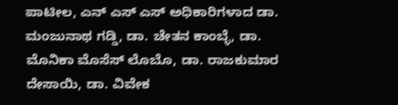ಪಾಟೀಲ, ಎನ್ ಎಸ್ ಎಸ್ ಅಧಿಕಾರಿಗಳಾದ ಡಾ. ಮಂಜುನಾಥ ಗಡ್ಡಿ, ಡಾ. ಚೇತನ ಕಾಂಬ್ಳೆ, ಡಾ. ಮೊನಿಕಾ ಮೊಸೆಸ್ ಲೊಬೊ, ಡಾ. ರಾಜಕುಮಾರ ದೇಸಾಯಿ, ಡಾ. ವಿವೇಕ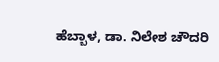ಹೆಬ್ಬಾಳ, ಡಾ. ನಿಲೇಶ ಚೌದರಿ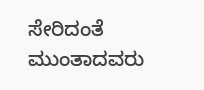ಸೇರಿದಂತೆ ಮುಂತಾದವರು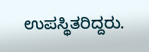ಉಪಸ್ಥಿತರಿದ್ದರು.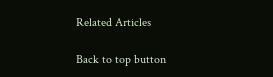Related Articles

Back to top button